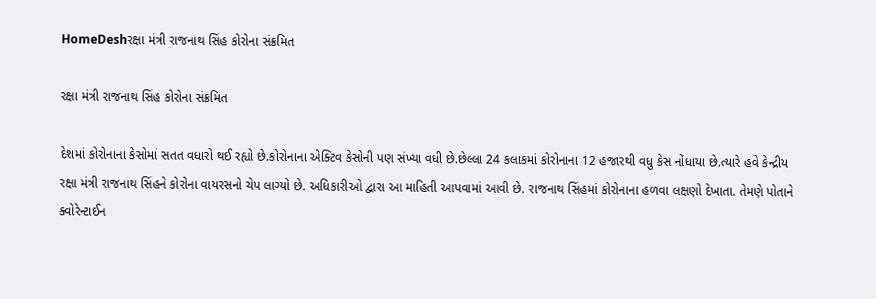HomeDeshરક્ષા મંત્રી રાજનાથ સિંહ કોરોના સંક્રમિત

રક્ષા મંત્રી રાજનાથ સિંહ કોરોના સંક્રમિત

દેશમાં કોરોનાના કેસોમાં સતત વધારો થઈ રહ્યો છે.કોરોનાના એક્ટિવ કેસોની પણ સંખ્યા વધી છે.છેલ્લા 24 કલાકમાં કોરોનાના 12 હજારથી વધુ કેસ નોંધાયા છે.ત્યારે હવે કેન્દ્રીય રક્ષા મંત્રી રાજનાથ સિંહને કોરોના વાયરસનો ચેપ લાગ્યો છે. અધિકારીઓ દ્વારા આ માહિતી આપવામાં આવી છે. રાજનાથ સિંહમાં કોરોનાના હળવા લક્ષણો દેખાતા. તેમણે પોતાને ક્વોરેન્ટાઈન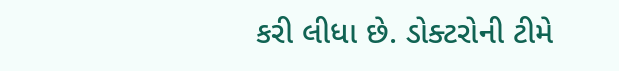કરી લીધા છે. ડોક્ટરોની ટીમે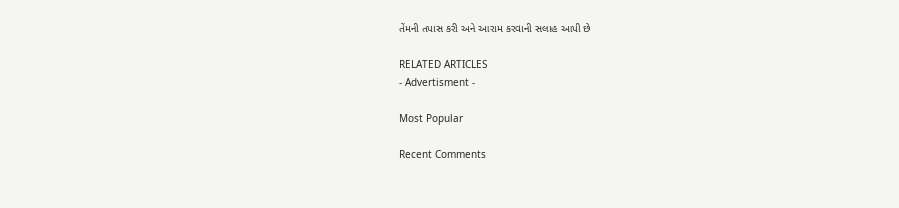તેંમની તપાસ કરી અને આરામ કરવાની સલાહ આપી છે

RELATED ARTICLES
- Advertisment -

Most Popular

Recent Comments